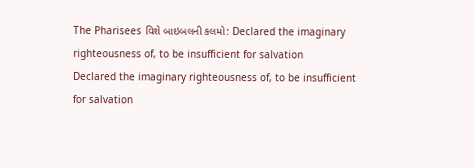The Pharisees વિશે બાઇબલની કલમો: Declared the imaginary righteousness of, to be insufficient for salvation
Declared the imaginary righteousness of, to be insufficient for salvation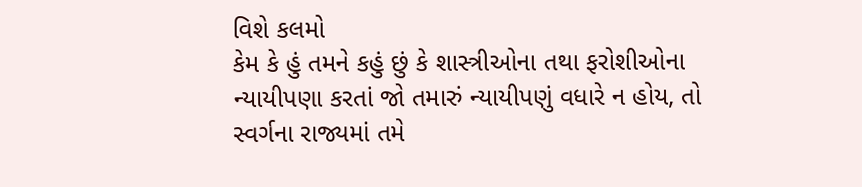વિશે કલમો
કેમ કે હું તમને કહું છું કે શાસ્ત્રીઓના તથા ફરોશીઓના ન્યાયીપણા કરતાં જો તમારું ન્યાયીપણું વધારે ન હોય, તો સ્વર્ગના રાજ્યમાં તમે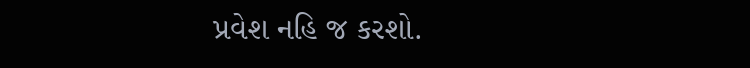પ્રવેશ નહિ જ કરશો.